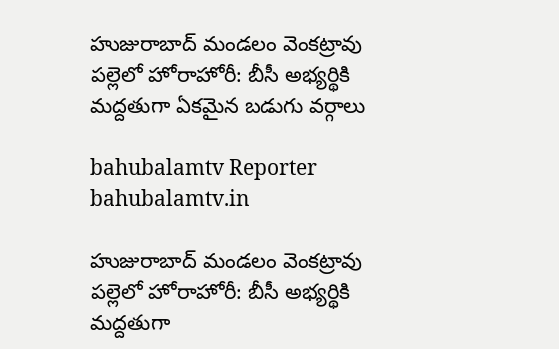హుజురాబాద్ మండలం వెంకట్రావు పల్లెలో హోరాహోరీ: బీసీ అభ్యర్థికి మద్దతుగా ఏకమైన బడుగు వర్గాలు

bahubalamtv Reporter
bahubalamtv.in

హుజురాబాద్ మండలం వెంకట్రావు పల్లెలో హోరాహోరీ: బీసీ అభ్యర్థికి మద్దతుగా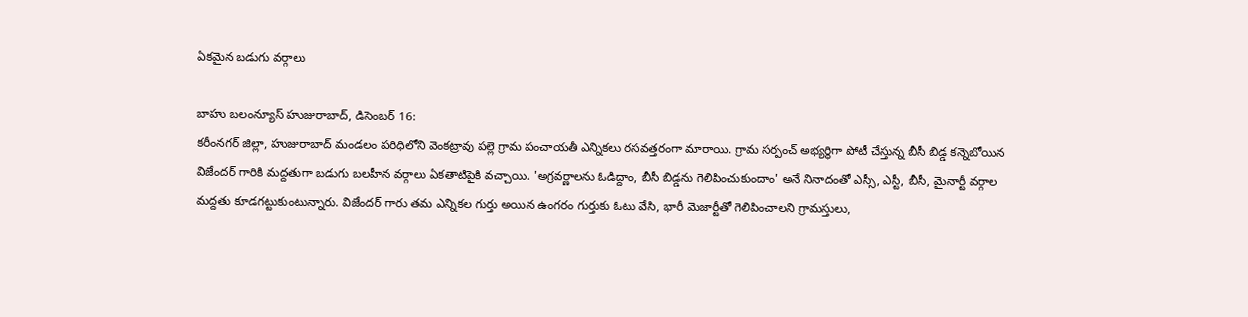ఏకమైన బడుగు వర్గాలు

బాహు బలంన్యూస్ హుజురాబాద్, డిసెంబర్ 16:
కరీంనగర్ జిల్లా, హుజురాబాద్ మండలం పరిధిలోని వెంకట్రావు పల్లె గ్రామ పంచాయతీ ఎన్నికలు రసవత్తరంగా మారాయి. గ్రామ సర్పంచ్ అభ్యర్థిగా పోటీ చేస్తున్న బీసీ బిడ్డ కన్నెబోయిన విజేందర్ గారికి మద్దతుగా బడుగు బలహీన వర్గాలు ఏకతాటిపైకి వచ్చాయి. 'అగ్రవర్ణాలను ఓడిద్దాం, బీసీ బిడ్డను గెలిపించుకుందాం' అనే నినాదంతో ఎస్సీ, ఎస్టీ, బీసీ, మైనార్టీ వర్గాల మద్దతు కూడగట్టుకుంటున్నారు. విజేందర్ గారు తమ ఎన్నికల గుర్తు అయిన ఉంగరం గుర్తుకు ఓటు వేసి, భారీ మెజార్టీతో గెలిపించాలని గ్రామస్తులు,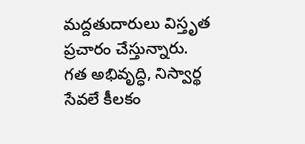మద్దతుదారులు విస్తృత ప్రచారం చేస్తున్నారు.
గత అభివృద్ధి, నిస్వార్థ సేవలే కీలకం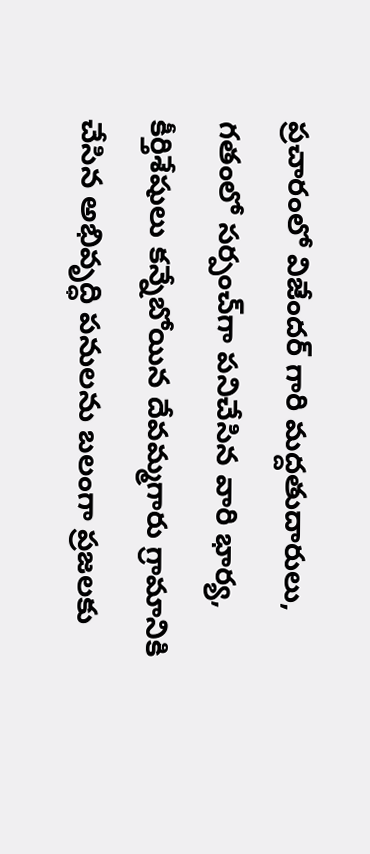ప్రచారంలో విజేందర్ గారి మద్దతుదారులు, గతంలో సర్పంచ్‌గా పనిచేసిన వారి భార్య, కీర్తిశేషులు కన్నేబోయిన దేవమ్మగారు గ్రామానికి చేసిన అభివృద్ధి పనులను బలంగా ప్రజలకు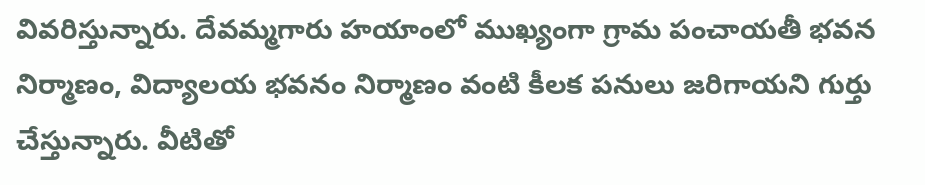వివరిస్తున్నారు. దేవమ్మగారు హయాంలో ముఖ్యంగా గ్రామ పంచాయతీ భవన నిర్మాణం, విద్యాలయ భవనం నిర్మాణం వంటి కీలక పనులు జరిగాయని గుర్తు చేస్తున్నారు. వీటితో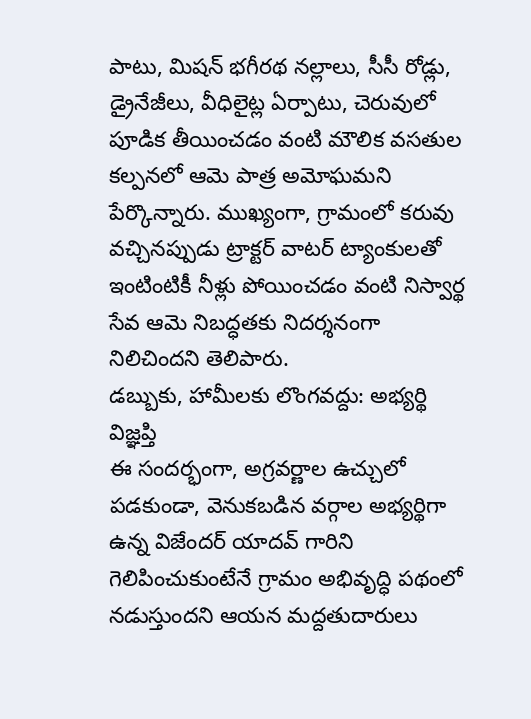పాటు, మిషన్ భగీరథ నల్లాలు, సీసీ రోడ్లు, డ్రైనేజీలు, వీధిలైట్ల ఏర్పాటు, చెరువులో పూడిక తీయించడం వంటి మౌలిక వసతుల కల్పనలో ఆమె పాత్ర అమోఘమని పేర్కొన్నారు. ముఖ్యంగా, గ్రామంలో కరువు వచ్చినప్పుడు ట్రాక్టర్ వాటర్ ట్యాంకులతో ఇంటింటికీ నీళ్లు పోయించడం వంటి నిస్వార్థ సేవ ఆమె నిబద్ధతకు నిదర్శనంగా నిలిచిందని తెలిపారు.
డబ్బుకు, హామీలకు లొంగవద్దు: అభ్యర్థి విజ్ఞప్తి
ఈ సందర్భంగా, అగ్రవర్ణాల ఉచ్చులో పడకుండా, వెనుకబడిన వర్గాల అభ్యర్థిగా ఉన్న విజేందర్ యాదవ్ గారిని గెలిపించుకుంటేనే గ్రామం అభివృద్ధి పథంలో నడుస్తుందని ఆయన మద్దతుదారులు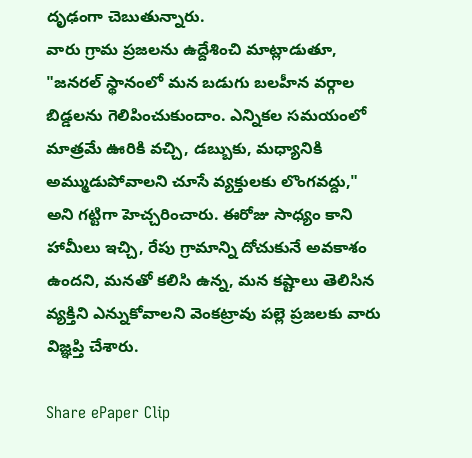దృఢంగా చెబుతున్నారు.
వారు గ్రామ ప్రజలను ఉద్దేశించి మాట్లాడుతూ, "జనరల్ స్థానంలో మన బడుగు బలహీన వర్గాల బిడ్డలను గెలిపించుకుందాం. ఎన్నికల సమయంలో మాత్రమే ఊరికి వచ్చి, డబ్బుకు, మధ్యానికి అమ్ముడుపోవాలని చూసే వ్యక్తులకు లొంగవద్దు," అని గట్టిగా హెచ్చరించారు. ఈరోజు సాధ్యం కాని హామీలు ఇచ్చి, రేపు గ్రామాన్ని దోచుకునే అవకాశం ఉందని, మనతో కలిసి ఉన్న, మన కష్టాలు తెలిసిన వ్యక్తిని ఎన్నుకోవాలని వెంకట్రావు పల్లె ప్రజలకు వారు విజ్ఞప్తి చేశారు.

Share ePaper Clip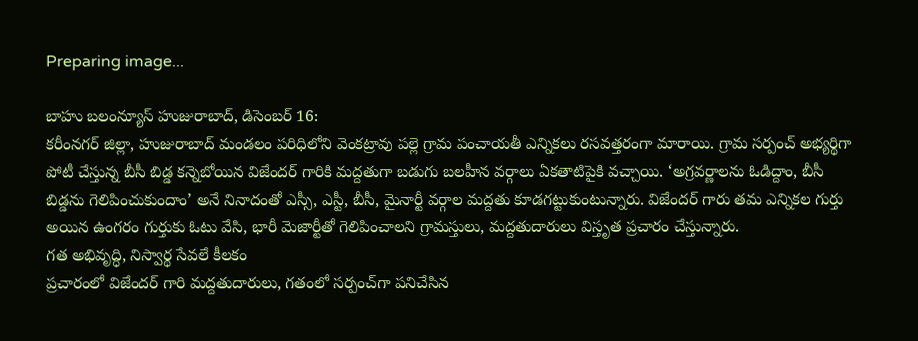Preparing image...

బాహు బలంన్యూస్ హుజురాబాద్, డిసెంబర్ 16:
కరీంనగర్ జిల్లా, హుజురాబాద్ మండలం పరిధిలోని వెంకట్రావు పల్లె గ్రామ పంచాయతీ ఎన్నికలు రసవత్తరంగా మారాయి. గ్రామ సర్పంచ్ అభ్యర్థిగా పోటీ చేస్తున్న బీసీ బిడ్డ కన్నెబోయిన విజేందర్ గారికి మద్దతుగా బడుగు బలహీన వర్గాలు ఏకతాటిపైకి వచ్చాయి. ‘అగ్రవర్ణాలను ఓడిద్దాం, బీసీ బిడ్డను గెలిపించుకుందాం’ అనే నినాదంతో ఎస్సీ, ఎస్టీ, బీసీ, మైనార్టీ వర్గాల మద్దతు కూడగట్టుకుంటున్నారు. విజేందర్ గారు తమ ఎన్నికల గుర్తు అయిన ఉంగరం గుర్తుకు ఓటు వేసి, భారీ మెజార్టీతో గెలిపించాలని గ్రామస్తులు, మద్దతుదారులు విస్తృత ప్రచారం చేస్తున్నారు.
గత అభివృద్ధి, నిస్వార్థ సేవలే కీలకం
ప్రచారంలో విజేందర్ గారి మద్దతుదారులు, గతంలో సర్పంచ్‌గా పనిచేసిన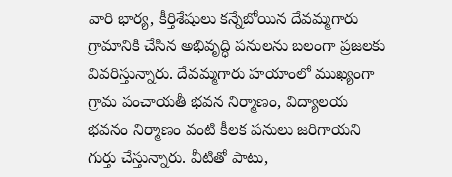వారి భార్య, కీర్తిశేషులు కన్నేబోయిన దేవమ్మగారు గ్రామానికి చేసిన అభివృద్ధి పనులను బలంగా ప్రజలకు వివరిస్తున్నారు. దేవమ్మగారు హయాంలో ముఖ్యంగా గ్రామ పంచాయతీ భవన నిర్మాణం, విద్యాలయ భవనం నిర్మాణం వంటి కీలక పనులు జరిగాయని గుర్తు చేస్తున్నారు. వీటితో పాటు,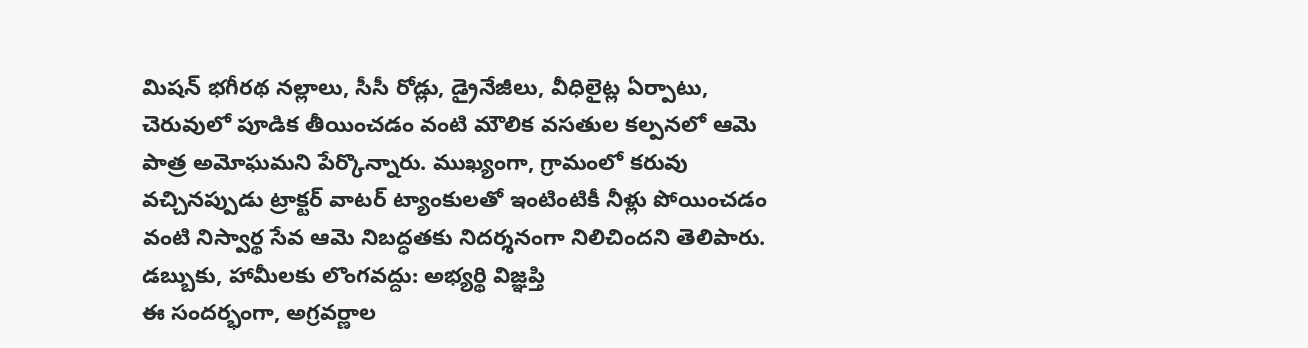మిషన్ భగీరథ నల్లాలు, సీసీ రోడ్లు, డ్రైనేజీలు, వీధిలైట్ల ఏర్పాటు, చెరువులో పూడిక తీయించడం వంటి మౌలిక వసతుల కల్పనలో ఆమె పాత్ర అమోఘమని పేర్కొన్నారు. ముఖ్యంగా, గ్రామంలో కరువు వచ్చినప్పుడు ట్రాక్టర్ వాటర్ ట్యాంకులతో ఇంటింటికీ నీళ్లు పోయించడం వంటి నిస్వార్థ సేవ ఆమె నిబద్ధతకు నిదర్శనంగా నిలిచిందని తెలిపారు.
డబ్బుకు, హామీలకు లొంగవద్దు: అభ్యర్థి విజ్ఞప్తి
ఈ సందర్భంగా, అగ్రవర్ణాల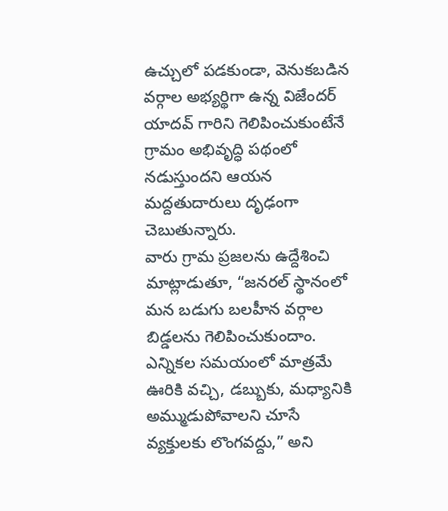ఉచ్చులో పడకుండా, వెనుకబడిన వర్గాల అభ్యర్థిగా ఉన్న విజేందర్ యాదవ్ గారిని గెలిపించుకుంటేనే గ్రామం అభివృద్ధి పథంలో నడుస్తుందని ఆయన మద్దతుదారులు దృఢంగా చెబుతున్నారు.
వారు గ్రామ ప్రజలను ఉద్దేశించి మాట్లాడుతూ, “జనరల్ స్థానంలో మన బడుగు బలహీన వర్గాల బిడ్డలను గెలిపించుకుందాం. ఎన్నికల సమయంలో మాత్రమే ఊరికి వచ్చి, డబ్బుకు, మధ్యానికి అమ్ముడుపోవాలని చూసే వ్యక్తులకు లొంగవద్దు,” అని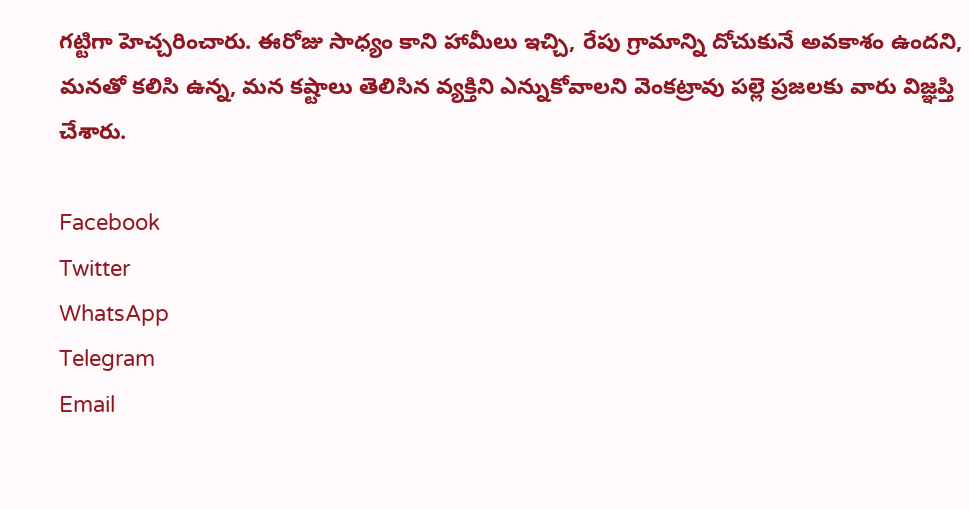గట్టిగా హెచ్చరించారు. ఈరోజు సాధ్యం కాని హామీలు ఇచ్చి, రేపు గ్రామాన్ని దోచుకునే అవకాశం ఉందని, మనతో కలిసి ఉన్న, మన కష్టాలు తెలిసిన వ్యక్తిని ఎన్నుకోవాలని వెంకట్రావు పల్లె ప్రజలకు వారు విజ్ఞప్తి చేశారు.

Facebook
Twitter
WhatsApp
Telegram
Email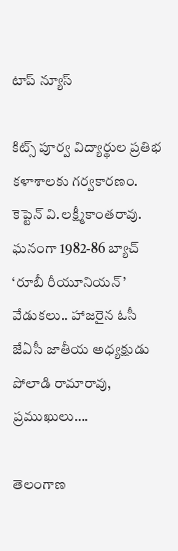టాప్ న్యూస్

కిట్స్‌ పూర్వ విద్యార్థుల ప్రతిభ కళాశాలకు గర్వకారణం. కెప్టెన్‌ వి.లక్ష్మీకాంతరావు. ఘనంగా 1982-86 బ్యాచ్‌ ‘రూబీ రీయూనియన్‌’ వేడుకలు.. హాజరైన ఓసీ జేఏసీ జాతీయ అధ్యక్షుడు పోలాడి రామారావు, ప్రముఖులు….

తెలంగాణ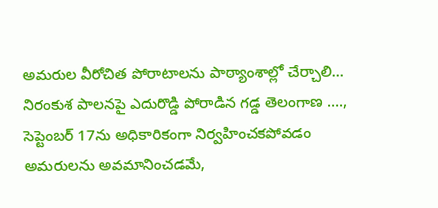అమరుల వీరోచిత పోరాటాలను పాఠ్యాంశాల్లో చేర్చాలి… నిరంకుశ పాలనపై ఎదురొడ్డి పోరాడిన గడ్డ తెలంగాణ …., సెప్టెంబర్ 17ను అధికారికంగా నిర్వహించకపోవడం అమరులను అవమానించడమే,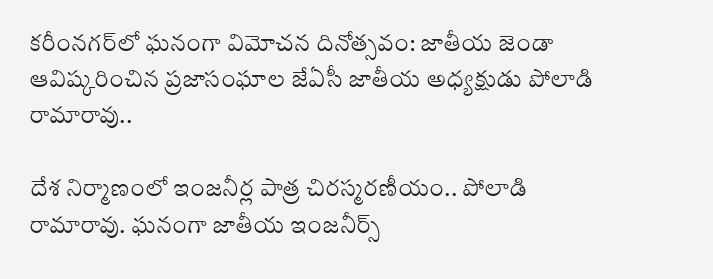కరీంనగర్‌లో ఘనంగా విమోచన దినోత్సవం: జాతీయ జెండా ఆవిష్కరించిన ప్రజాసంఘాల జేఏసీ జాతీయ అధ్యక్షుడు పోలాడి రామారావు..

దేశ నిర్మాణంలో ఇంజనీర్ల పాత్ర చిరస్మరణీయం.. పోలాడి రామారావు. ఘనంగా జాతీయ ఇంజనీర్స్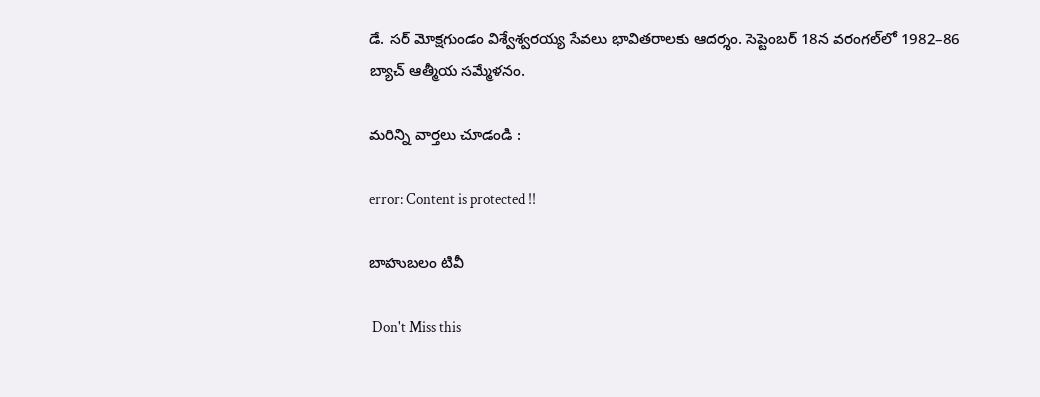డే. సర్ మోక్షగుండం విశ్వేశ్వరయ్య సేవలు భావితరాలకు ఆదర్శం. సెప్టెంబర్ 18న వరంగల్‌లో 1982–86 బ్యాచ్ ఆత్మీయ సమ్మేళనం.

మరిన్ని వార్తలు చూడండి :

error: Content is protected !!

బాహుబలం టివీ

 Don't Miss this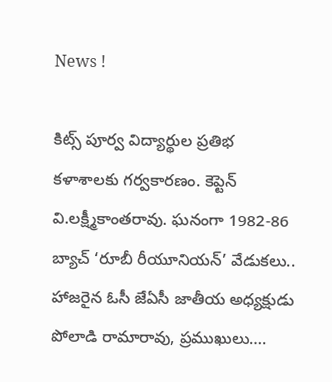News !

కిట్స్‌ పూర్వ విద్యార్థుల ప్రతిభ కళాశాలకు గర్వకారణం. కెప్టెన్‌ వి.లక్ష్మీకాంతరావు. ఘనంగా 1982-86 బ్యాచ్‌ ‘రూబీ రీయూనియన్‌’ వేడుకలు.. హాజరైన ఓసీ జేఏసీ జాతీయ అధ్యక్షుడు పోలాడి రామారావు, ప్రముఖులు….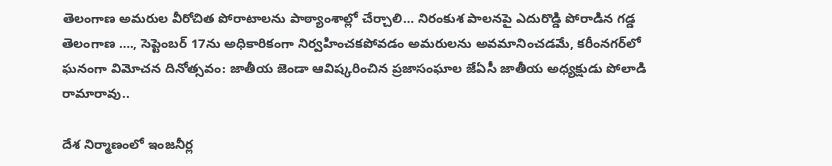తెలంగాణ అమరుల వీరోచిత పోరాటాలను పాఠ్యాంశాల్లో చేర్చాలి… నిరంకుశ పాలనపై ఎదురొడ్డి పోరాడిన గడ్డ తెలంగాణ …., సెప్టెంబర్ 17ను అధికారికంగా నిర్వహించకపోవడం అమరులను అవమానించడమే, కరీంనగర్‌లో ఘనంగా విమోచన దినోత్సవం: జాతీయ జెండా ఆవిష్కరించిన ప్రజాసంఘాల జేఏసీ జాతీయ అధ్యక్షుడు పోలాడి రామారావు..

దేశ నిర్మాణంలో ఇంజనీర్ల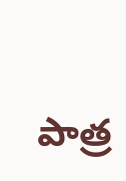పాత్ర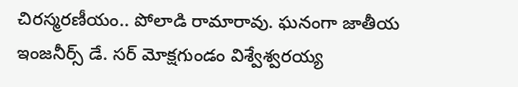చిరస్మరణీయం.. పోలాడి రామారావు. ఘనంగా జాతీయ ఇంజనీర్స్ డే. సర్ మోక్షగుండం విశ్వేశ్వరయ్య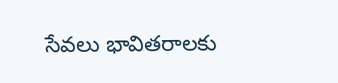సేవలు భావితరాలకు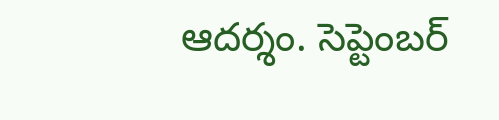ఆదర్శం. సెప్టెంబర్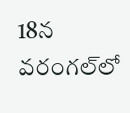18న వరంగల్‌లో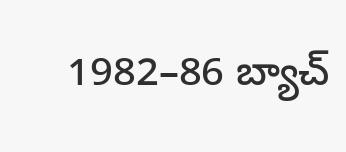1982–86 బ్యాచ్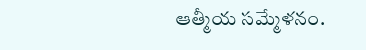ఆత్మీయ సమ్మేళనం.